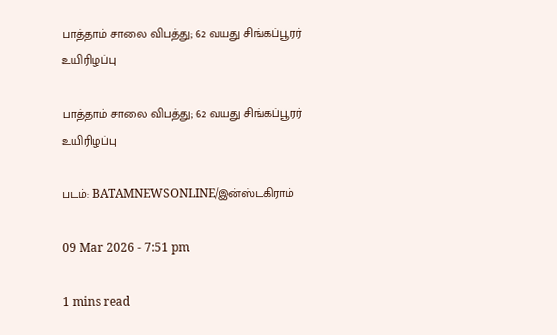பாத்தாம் சாலை விபத்து; 62 வயது சிங்கப்பூரர் உயிரிழப்பு

பாத்தாம் சாலை விபத்து; 62 வயது சிங்கப்பூரர் உயிரிழப்பு

படம்: BATAMNEWSONLINE/இன்ஸ்டகிராம்

09 Mar 2026 - 7:51 pm

1 mins read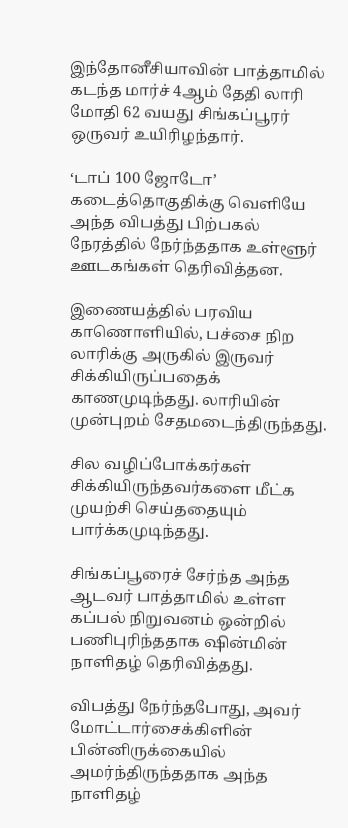இந்தோனீசியாவின் பாத்தாமில் கடந்த மார்ச் 4ஆம் தேதி லாரி மோதி 62 வயது சிங்கப்பூரர் ஒருவர் உயிரிழந்தார்.

‘டாப் 100 ஜோடோ’ கடைத்தொகுதிக்கு வெளியே அந்த விபத்து பிற்பகல் நேரத்தில் நேர்ந்ததாக உள்ளூர் ஊடகங்கள் தெரிவித்தன.

இணையத்தில் பரவிய காணொளியில், பச்சை நிற லாரிக்கு அருகில் இருவர் சிக்கியிருப்பதைக் காணமுடிந்தது. லாரியின் முன்புறம் சேதமடைந்திருந்தது.

சில வழிப்போக்கர்கள் சிக்கியிருந்தவர்களை மீட்க முயற்சி செய்ததையும் பார்க்கமுடிந்தது.

சிங்கப்பூரைச் சேர்ந்த அந்த ஆடவர் பாத்தாமில் உள்ள கப்பல் நிறுவனம் ஒன்றில் பணிபுரிந்ததாக ஷின்மின் நாளிதழ் தெரிவித்தது.

விபத்து நேர்ந்தபோது, அவர் மோட்டார்சைக்கிளின் பின்னிருக்கையில் அமர்ந்திருந்ததாக அந்த நாளிதழ்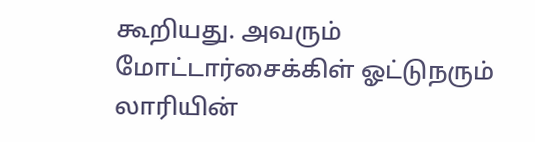கூறியது. அவரும் மோட்டார்சைக்கிள் ஓட்டுநரும் லாரியின்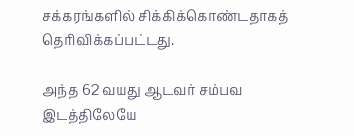சக்கரங்களில் சிக்கிக்கொண்டதாகத் தெரிவிக்கப்பட்டது.

அந்த 62 வயது ஆடவர் சம்பவ இடத்திலேயே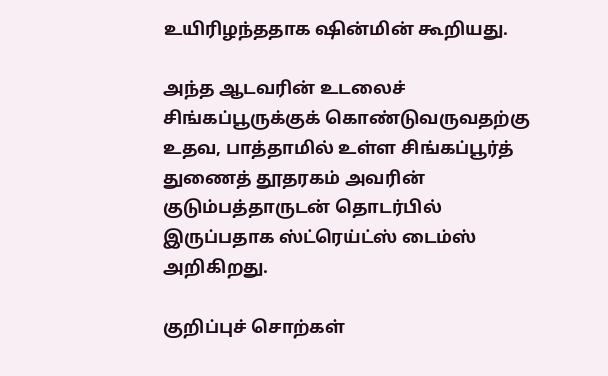உயிரிழந்ததாக ஷின்மின் கூறியது.

அந்த ஆடவரின் உடலைச் சிங்கப்பூருக்குக் கொண்டுவருவதற்கு உதவ, பாத்தாமில் உள்ள சிங்கப்பூர்த் துணைத் தூதரகம் அவரின் குடும்பத்தாருடன் தொடர்பில் இருப்பதாக ஸ்ட்ரெய்ட்ஸ் டைம்ஸ் அறிகிறது.

குறிப்புச் சொற்கள்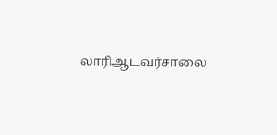லாரிஆடவர்சாலை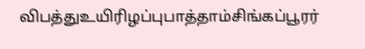விபத்துஉயிரிழப்புபாத்தாம்சிங்கப்பூரர்